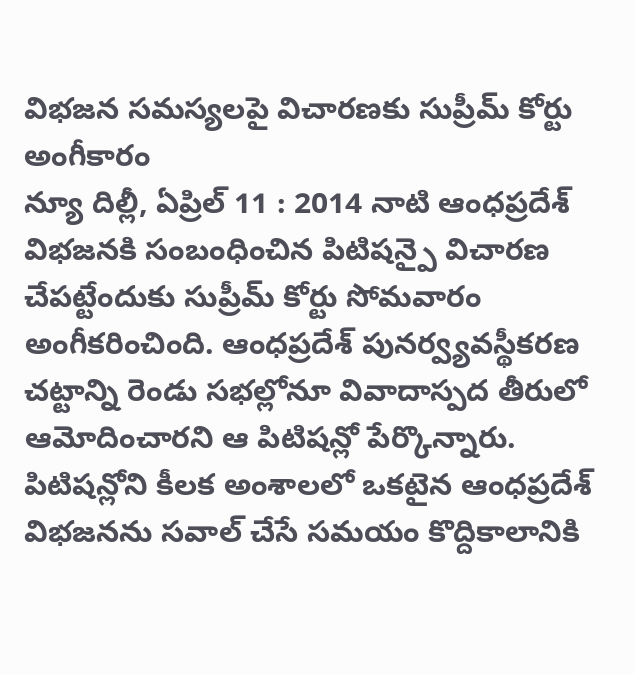విభజన సమస్యలపై విచారణకు సుప్రీమ్ కోర్టు అంగీకారం
న్యూ దిల్లీ, ఏప్రిల్ 11 : 2014 నాటి ఆంధప్రదేశ్ విభజనకి సంబంధించిన పిటిషన్పై విచారణ చేపట్టేందుకు సుప్రీమ్ కోర్టు సోమవారం అంగీకరించింది. ఆంధప్రదేశ్ పునర్వ్యవస్థీకరణ చట్టాన్ని రెండు సభల్లోనూ వివాదాస్పద తీరులో ఆమోదించారని ఆ పిటిషన్లో పేర్కొన్నారు. పిటిషన్లోని కీలక అంశాలలో ఒకటైన ఆంధప్రదేశ్ విభజనను సవాల్ చేసే సమయం కొద్దికాలానికి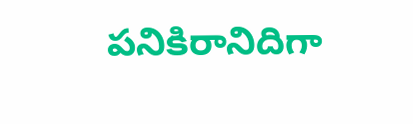పనికిరానిదిగా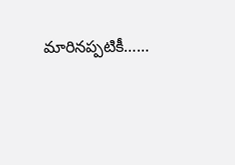మారినప్పటికీ……